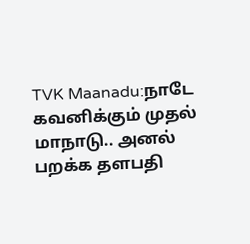TVK Maanadu:நாடே கவனிக்கும் முதல் மாநாடு.. அனல் பறக்க தளபதி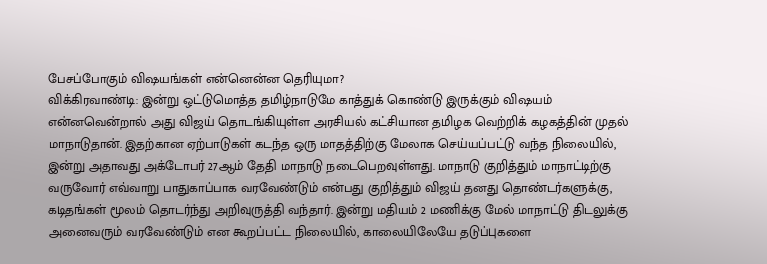பேசப்போகும் விஷயங்கள் என்னென்ன தெரியுமா?
விக்கிரவாண்டி: இன்று ஒட்டுமொத்த தமிழ்நாடுமே காத்துக் கொண்டு இருக்கும் விஷயம் என்னவென்றால் அது விஜய் தொடங்கியுள்ள அரசியல் கட்சியான தமிழக வெற்றிக் கழகத்தின் முதல் மாநாடுதான். இதற்கான ஏற்பாடுகள் கடந்த ஒரு மாதத்திற்கு மேலாக செய்யப்பட்டு வந்த நிலையில், இன்று அதாவது அக்டோபர் 27ஆம் தேதி மாநாடு நடைபெறவுள்ளது. மாநாடு குறித்தும் மாநாட்டிற்கு வருவோர் எவ்வாறு பாதுகாப்பாக வரவேண்டும் என்பது குறித்தும் விஜய் தனது தொண்டர்களுக்கு, கடிதங்கள் மூலம் தொடர்ந்து அறிவுருத்தி வந்தார். இன்று மதியம் 2 மணிக்கு மேல் மாநாட்டு திடலுக்கு அனைவரும் வரவேண்டும் என கூறப்பட்ட நிலையில், காலையிலேயே தடுப்புகளை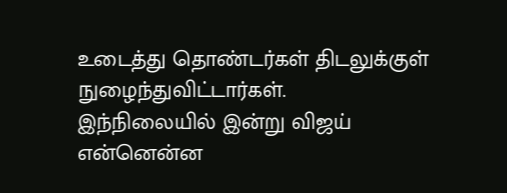உடைத்து தொண்டர்கள் திடலுக்குள் நுழைந்துவிட்டார்கள். இந்நிலையில் இன்று விஜய் என்னென்ன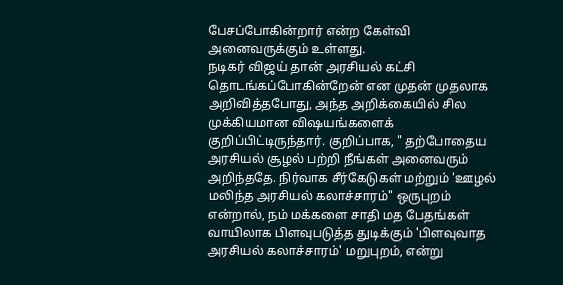பேசப்போகின்றார் என்ற கேள்வி அனைவருக்கும் உள்ளது.
நடிகர் விஜய் தான் அரசியல் கட்சி தொடங்கப்போகின்றேன் என முதன் முதலாக அறிவித்தபோது, அந்த அறிக்கையில் சில முக்கியமான விஷயங்களைக் குறிப்பிட்டிருந்தார். குறிப்பாக, " தற்போதைய அரசியல் சூழல் பற்றி நீங்கள் அனைவரும் அறிந்ததே. நிர்வாக சீர்கேடுகள் மற்றும் 'ஊழல் மலிந்த அரசியல் கலாச்சாரம்" ஒருபுறம் என்றால், நம் மக்களை சாதி மத பேதங்கள் வாயிலாக பிளவுபடுத்த துடிக்கும் 'பிளவுவாத அரசியல் கலாச்சாரம்' மறுபுறம், என்று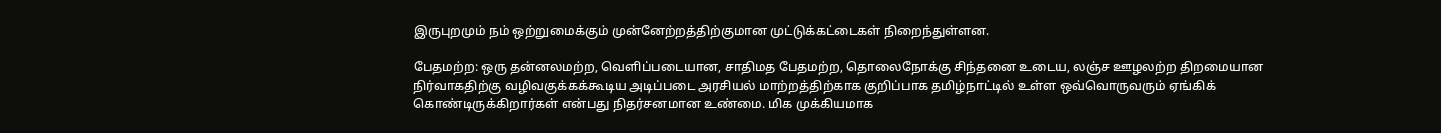இருபுறமும் நம் ஒற்றுமைக்கும் முன்னேற்றத்திற்குமான முட்டுக்கட்டைகள் நிறைந்துள்ளன.

பேதமற்ற: ஒரு தன்னலமற்ற, வெளிப்படையான, சாதிமத பேதமற்ற, தொலைநோக்கு சிந்தனை உடைய, லஞ்ச ஊழலற்ற திறமையான நிர்வாகதிற்கு வழிவகுக்கக்கூடிய அடிப்படை அரசியல் மாற்றத்திற்காக குறிப்பாக தமிழ்நாட்டில் உள்ள ஒவ்வொருவரும் ஏங்கிக் கொண்டிருக்கிறார்கள் என்பது நிதர்சனமான உண்மை. மிக முக்கியமாக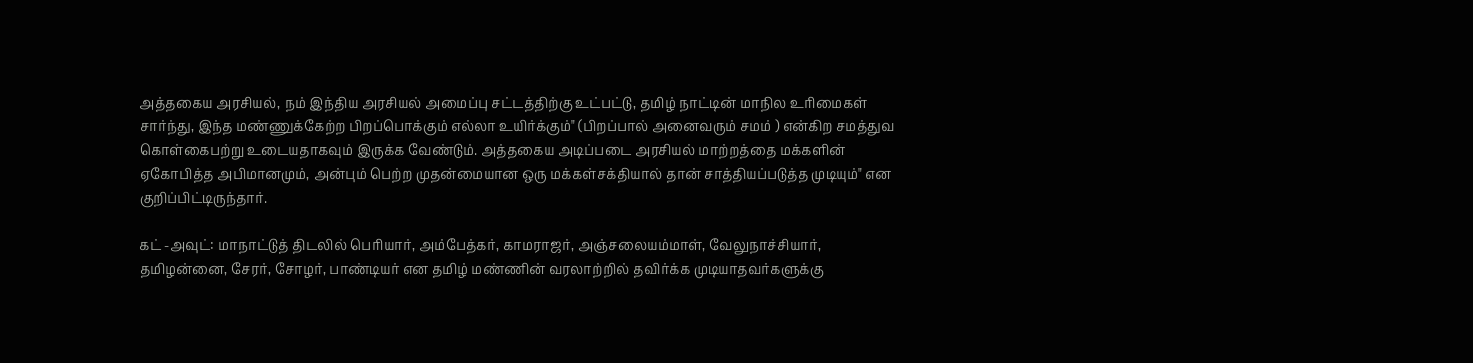அத்தகைய அரசியல், நம் இந்திய அரசியல் அமைப்பு சட்டத்திற்கு உட்பட்டு, தமிழ் நாட்டின் மாநில உரிமைகள் சார்ந்து, இந்த மண்ணுக்கேற்ற பிறப்பொக்கும் எல்லா உயிர்க்கும்" (பிறப்பால் அனைவரும் சமம் ) என்கிற சமத்துவ கொள்கைபற்று உடையதாகவும் இருக்க வேண்டும். அத்தகைய அடிப்படை அரசியல் மாற்றத்தை மக்களின் ஏகோபித்த அபிமானமும், அன்பும் பெற்ற முதன்மையான ஒரு மக்கள்சக்தியால் தான் சாத்தியப்படுத்த முடியும்" என குறிப்பிட்டிருந்தார்.

கட் -அவுட்: மாநாட்டுத் திடலில் பெரியார், அம்பேத்கர், காமராஜர், அஞ்சலையம்மாள், வேலுநாச்சியார், தமிழன்னை, சேரர், சோழர், பாண்டியர் என தமிழ் மண்ணின் வரலாற்றில் தவிர்க்க முடியாதவர்களுக்கு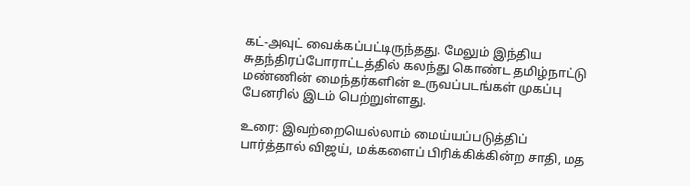கட்-அவுட் வைக்கப்பட்டிருந்தது. மேலும் இந்திய சுதந்திரப்போராட்டத்தில் கலந்து கொண்ட தமிழ்நாட்டு மண்ணின் மைந்தர்களின் உருவப்படங்கள் முகப்பு பேனரில் இடம் பெற்றுள்ளது.

உரை: இவற்றையெல்லாம் மைய்யப்படுத்திப் பார்த்தால் விஜய், மக்களைப் பிரிக்கிக்கின்ற சாதி, மத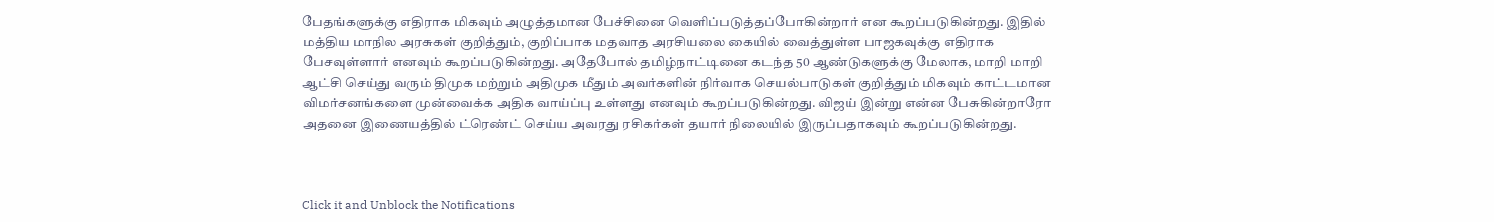பேதங்களுக்கு எதிராக மிகவும் அழுத்தமான பேச்சினை வெளிப்படுத்தப்போகின்றார் என கூறப்படுகின்றது. இதில் மத்திய மாநில அரசுகள் குறித்தும், குறிப்பாக மதவாத அரசியலை கையில் வைத்துள்ள பாஜகவுக்கு எதிராக பேசவுள்ளார் எனவும் கூறப்படுகின்றது. அதேபோல் தமிழ்நாட்டினை கடந்த 50 ஆண்டுகளுக்கு மேலாக, மாறி மாறி ஆட்சி செய்து வரும் திமுக மற்றும் அதிமுக மீதும் அவர்களின் நிர்வாக செயல்பாடுகள் குறித்தும் மிகவும் காட்டமான விமர்சனங்களை முன்வைக்க அதிக வாய்ப்பு உள்ளது எனவும் கூறப்படுகின்றது. விஜய் இன்று என்ன பேசுகின்றாரோ அதனை இணையத்தில் ட்ரெண்ட் செய்ய அவரது ரசிகர்கள் தயார் நிலையில் இருப்பதாகவும் கூறப்படுகின்றது.



Click it and Unblock the Notifications